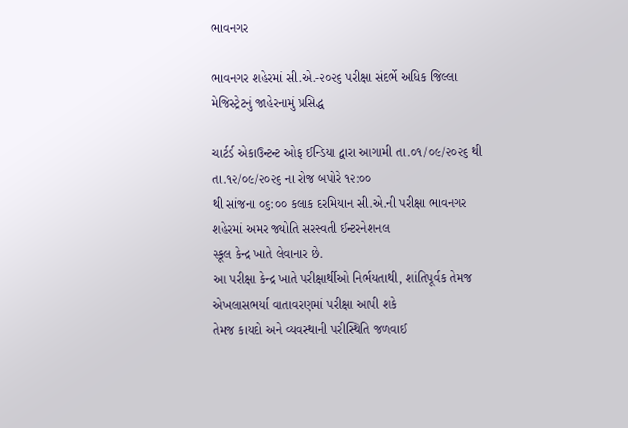ભાવનગર

ભાવનગર શહેરમાં સી.એ.-૨૦૨૬ પરીક્ષા સંદર્ભે અધિક જિલ્લા મેજિસ્ટ્રેટનું જાહેરનામું પ્રસિદ્ધ

ચાર્ટર્ડ એકાઉન્ટન્ટ ઓફ ઈન્ડિયા દ્વારા આગામી તા.૦૧/૦૯/૨૦૨૬ થી તા.૧૨/૦૯/૨૦૨૬ ના રોજ બપોરે ૧૨:૦૦
થી સાંજના ૦૬:૦૦ કલાક દરમિયાન સી.એ.ની પરીક્ષા ભાવનગર શહેરમાં અમર જ્યોતિ સરસ્વતી ઈન્ટરનેશનલ
સ્કૂલ કેન્દ્ર ખાતે લેવાનાર છે.
આ પરીક્ષા કેન્દ્ર ખાતે પરીક્ષાર્થીઓ નિર્ભયતાથી, શાંતિપૂર્વક તેમજ એખલાસભર્યા વાતાવરણમાં પરીક્ષા આપી શકે
તેમજ કાયદો અને વ્યવસ્થાની પરીસ્થિતિ જળવાઈ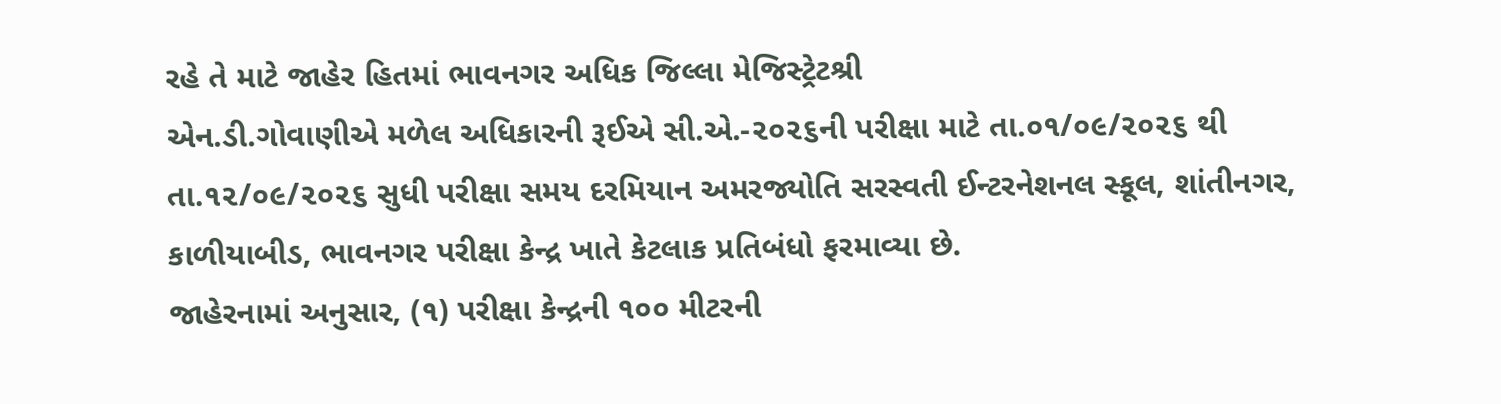રહે તે માટે જાહેર હિતમાં ભાવનગર અધિક જિલ્લા મેજિસ્ટ્રેટશ્રી
એન.ડી.ગોવાણીએ મળેલ અધિકારની રૂઈએ સી.એ.-૨૦૨૬ની પરીક્ષા માટે તા.૦૧/૦૯/૨૦૨૬ થી
તા.૧૨/૦૯/૨૦૨૬ સુધી પરીક્ષા સમય દરમિયાન અમરજ્યોતિ સરસ્વતી ઈન્ટરનેશનલ સ્કૂલ, શાંતીનગર,
કાળીયાબીડ, ભાવનગર પરીક્ષા કેન્દ્ર ખાતે કેટલાક પ્રતિબંધો ફરમાવ્યા છે.
જાહેરનામાં અનુસાર, (૧) પરીક્ષા કેન્દ્રની ૧૦૦ મીટરની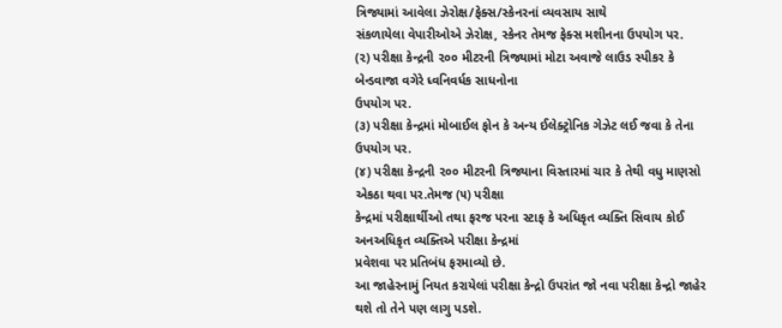ત્રિજ્યામાં આવેલા ઝેરોક્ષ/ફેક્સ/સ્કેનરનાં વ્યવસાય સાથે
સંકળાયેલા વેપારીઓએ ઝેરોક્ષ, સ્કેનર તેમજ ફેક્સ મશીનના ઉપયોગ પર.
(૨) પરીક્ષા કેન્દ્રની ૨૦૦ મીટરની ત્રિજ્યામાં મોટા અવાજે લાઉડ સ્પીકર કે બેન્ડવાજા વગેરે ધ્વનિવર્ધક સાધનોના
ઉપયોગ પર.
(૩) પરીક્ષા કેન્દ્રમાં મોબાઈલ ફોન કે અન્ય ઈલેક્ટ્રોનિક ગેઝેટ લઈ જવા કે તેના ઉપયોગ પર.
(૪) પરીક્ષા કેન્દ્રની ૨૦૦ મીટરની ત્રિજ્યાના વિસ્તારમાં ચાર કે તેથી વધુ માણસો એકઠા થવા પર.તેમજ (૫) પરીક્ષા
કેન્દ્રમાં પરીક્ષાર્થીઓ તથા ફરજ પરના સ્ટાફ કે અધિકૃત વ્યક્તિ સિવાય કોઈ અનઅધિકૃત વ્યક્તિએ પરીક્ષા કેન્દ્રમાં
પ્રવેશવા પર પ્રતિબંધ ફરમાવ્યો છે.
આ જાહેરનામું નિયત કરાયેલાં પરીક્ષા કેન્દ્રો ઉપરાંત જો નવા પરીક્ષા કેન્દ્રો જાહેર થશે તો તેને પણ લાગુ પડશે.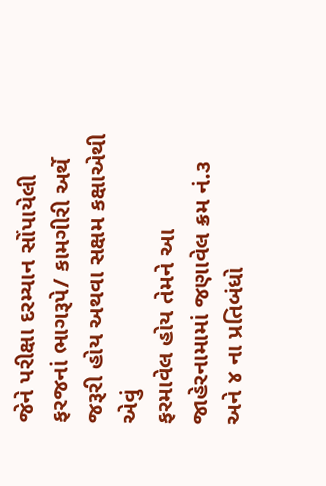જેને પરીક્ષા દરમ્યાન સોંપાયેલી ફરજનાં ભાગરૂપે/ કામગીરી અર્થે જરૂરી હોય અથવા સક્ષમ કક્ષાએથી એવું
ફરમાવેલ હોય તેમને આ જાહેરનામામાં જણાવેલ ક્રમ નં.૩ અને ૪ ના પ્રતિબંધો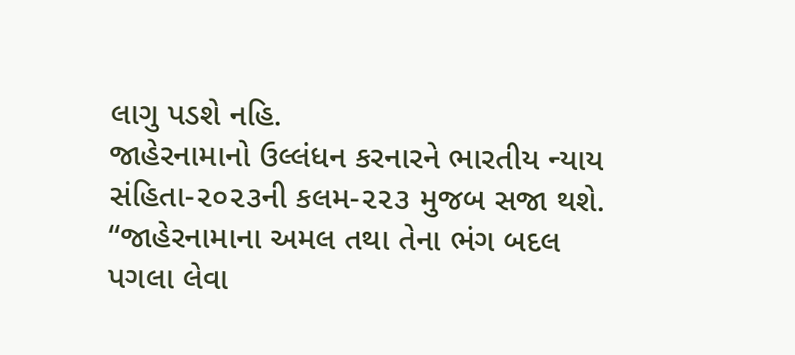લાગુ પડશે નહિ.
જાહેરનામાનો ઉલ્લંધન કરનારને ભારતીય ન્યાય સંહિતા-૨૦૨૩ની કલમ-૨૨૩ મુજબ સજા થશે.
“જાહેરનામાના અમલ તથા તેના ભંગ બદલ પગલા લેવા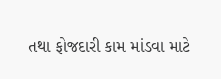તથા ફોજદારી કામ માંડવા માટે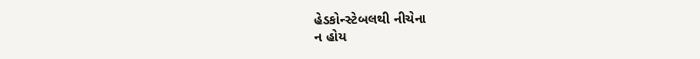હેડકોન્સ્ટેબલથી નીચેના
ન હોય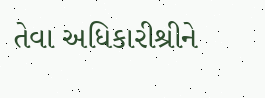તેવા અધિકારીશ્રીને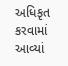અધિકૃત કરવામાં આવ્યાં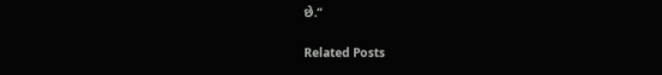છે.”

Related Posts